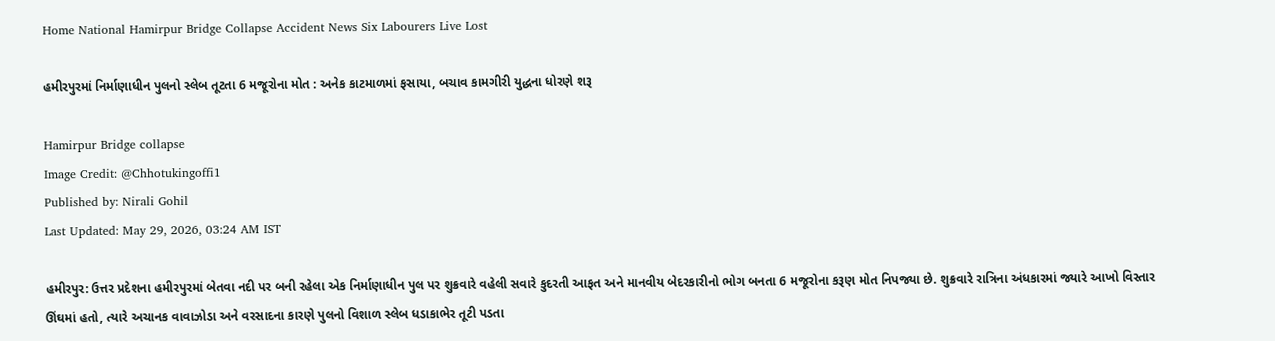Home National Hamirpur Bridge Collapse Accident News Six Labourers Live Lost

હમીરપુરમાં નિર્માણાધીન પુલનો સ્લેબ તૂટતા 6 મજૂરોના મોત : અનેક કાટમાળમાં ફસાયા, બચાવ કામગીરી યુદ્ધના ધોરણે શરૂ

Hamirpur Bridge collapse
Image Credit: @Chhotukingoffi1
Published by: Nirali Gohil
Last Updated: May 29, 2026, 03:24 AM IST

હમીરપુર: ઉત્તર પ્રદેશના હમીરપુરમાં બેતવા નદી પર બની રહેલા એક નિર્માણાધીન પુલ પર શુક્રવારે વહેલી સવારે કુદરતી આફત અને માનવીય બેદરકારીનો ભોગ બનતા 6 મજૂરોના કરૂણ મોત નિપજ્યા છે. શુક્રવારે રાત્રિના અંધકારમાં જ્યારે આખો વિસ્તાર ઊંઘમાં હતો, ત્યારે અચાનક વાવાઝોડા અને વરસાદના કારણે પુલનો વિશાળ સ્લેબ ધડાકાભેર તૂટી પડતા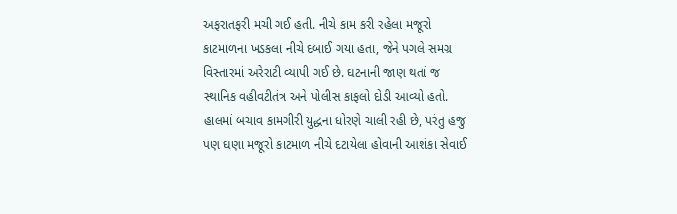અફરાતફરી મચી ગઈ હતી. નીચે કામ કરી રહેલા મજૂરો કાટમાળના ખડકલા નીચે દબાઈ ગયા હતા, જેને પગલે સમગ્ર વિસ્તારમાં અરેરાટી વ્યાપી ગઈ છે. ઘટનાની જાણ થતાં જ સ્થાનિક વહીવટીતંત્ર અને પોલીસ કાફલો દોડી આવ્યો હતો. હાલમાં બચાવ કામગીરી યુદ્ધના ધોરણે ચાલી રહી છે, પરંતુ હજુ પણ ઘણા મજૂરો કાટમાળ નીચે દટાયેલા હોવાની આશંકા સેવાઈ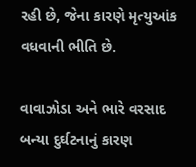રહી છે, જેના કારણે મૃત્યુઆંક વધવાની ભીતિ છે.

વાવાઝોડા અને ભારે વરસાદ બન્યા દુર્ઘટનાનું કારણ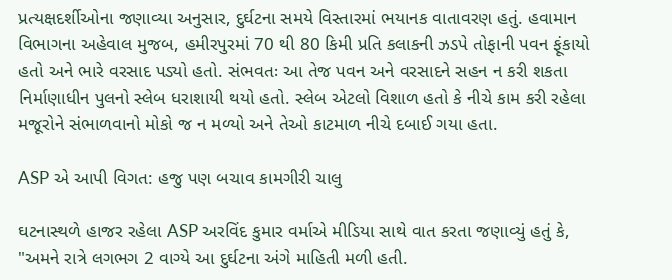પ્રત્યક્ષદર્શીઓના જણાવ્યા અનુસાર, દુર્ઘટના સમયે વિસ્તારમાં ભયાનક વાતાવરણ હતું. હવામાન વિભાગના અહેવાલ મુજબ, હમીરપુરમાં 70 થી 80 કિમી પ્રતિ કલાકની ઝડપે તોફાની પવન ફૂંકાયો હતો અને ભારે વરસાદ પડ્યો હતો. સંભવતઃ આ તેજ પવન અને વરસાદને સહન ન કરી શકતા નિર્માણાધીન પુલનો સ્લેબ ધરાશાયી થયો હતો. સ્લેબ એટલો વિશાળ હતો કે નીચે કામ કરી રહેલા મજૂરોને સંભાળવાનો મોકો જ ન મળ્યો અને તેઓ કાટમાળ નીચે દબાઈ ગયા હતા.

ASP એ આપી વિગત: હજુ પણ બચાવ કામગીરી ચાલુ

ઘટનાસ્થળે હાજર રહેલા ASP અરવિંદ કુમાર વર્માએ મીડિયા સાથે વાત કરતા જણાવ્યું હતું કે, "અમને રાત્રે લગભગ 2 વાગ્યે આ દુર્ઘટના અંગે માહિતી મળી હતી.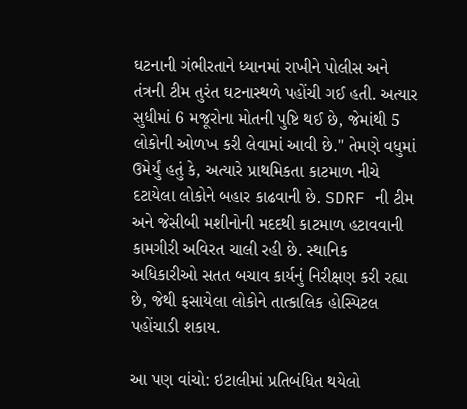ઘટનાની ગંભીરતાને ધ્યાનમાં રાખીને પોલીસ અને તંત્રની ટીમ તુરંત ઘટનાસ્થળે પહોંચી ગઈ હતી. અત્યાર સુધીમાં 6 મજૂરોના મોતની પુષ્ટિ થઈ છે, જેમાંથી 5 લોકોની ઓળખ કરી લેવામાં આવી છે." તેમણે વધુમાં ઉમેર્યું હતું કે, અત્યારે પ્રાથમિકતા કાટમાળ નીચે દટાયેલા લોકોને બહાર કાઢવાની છે. SDRF ની ટીમ અને જેસીબી મશીનોની મદદથી કાટમાળ હટાવવાની કામગીરી અવિરત ચાલી રહી છે. સ્થાનિક અધિકારીઓ સતત બચાવ કાર્યનું નિરીક્ષણ કરી રહ્યા છે, જેથી ફસાયેલા લોકોને તાત્કાલિક હોસ્પિટલ પહોંચાડી શકાય.

આ પણ વાંચો: ઇટાલીમાં પ્રતિબંધિત થયેલો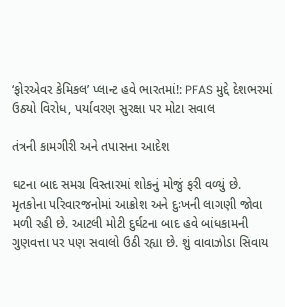‘ફોરએવર કેમિકલ’ પ્લાન્ટ હવે ભારતમાં!: PFAS મુદ્દે દેશભરમાં ઉઠ્યો વિરોધ, પર્યાવરણ સુરક્ષા પર મોટા સવાલ

તંત્રની કામગીરી અને તપાસના આદેશ

ઘટના બાદ સમગ્ર વિસ્તારમાં શોકનું મોજું ફરી વળ્યું છે. મૃતકોના પરિવારજનોમાં આક્રોશ અને દુઃખની લાગણી જોવા મળી રહી છે. આટલી મોટી દુર્ઘટના બાદ હવે બાંધકામની ગુણવત્તા પર પણ સવાલો ઉઠી રહ્યા છે. શું વાવાઝોડા સિવાય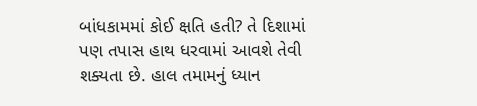બાંધકામમાં કોઈ ક્ષતિ હતી? તે દિશામાં પણ તપાસ હાથ ધરવામાં આવશે તેવી શક્યતા છે. હાલ તમામનું ધ્યાન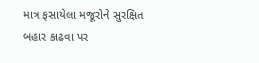માત્ર ફસાયેલા મજૂરોને સુરક્ષિત બહાર કાઢવા પર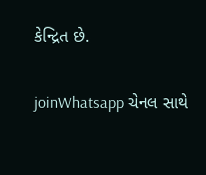કેન્દ્રિત છે.

joinWhatsapp ચેનલ સાથે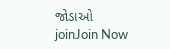જોડાઓ
joinJoin Now